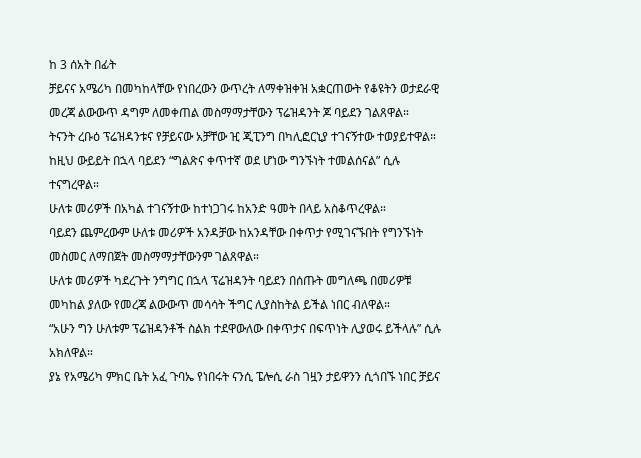ከ 3 ሰአት በፊት
ቻይናና አሜሪካ በመካከላቸው የነበረውን ውጥረት ለማቀዝቀዝ አቋርጠውት የቆዩትን ወታደራዊ መረጃ ልውውጥ ዳግም ለመቀጠል መስማማታቸውን ፕሬዝዳንት ጆ ባይደን ገልጸዋል።
ትናንት ረቡዕ ፕሬዝዳንቱና የቻይናው አቻቸው ዢ ጂፒንግ በካሊፎርኒያ ተገናኝተው ተወያይተዋል። ከዚህ ውይይት በኋላ ባይደን “ግልጽና ቀጥተኛ ወደ ሆነው ግንኙነት ተመልሰናል” ሲሉ ተናግረዋል።
ሁለቱ መሪዎች በአካል ተገናኝተው ከተነጋገሩ ከአንድ ዓመት በላይ አስቆጥረዋል።
ባይደን ጨምረውም ሁለቱ መሪዎች አንዳቻው ከአንዳቸው በቀጥታ የሚገናኙበት የግንኙነት መስመር ለማበጀት መስማማታቸውንም ገልጸዋል።
ሁለቱ መሪዎች ካደረጉት ንግግር በኋላ ፕሬዝዳንት ባይደን በሰጡት መግለጫ በመሪዎቹ መካከል ያለው የመረጃ ልውውጥ መሳሳት ችግር ሊያስከትል ይችል ነበር ብለዋል።
“አሁን ግን ሁለቱም ፕሬዝዳንቶች ስልክ ተደዋውለው በቀጥታና በፍጥነት ሊያወሩ ይችላሉ” ሲሉ አክለዋል።
ያኔ የአሜሪካ ምክር ቤት አፈ ጉባኤ የነበሩት ናንሲ ፔሎሲ ራስ ገዟን ታይዋንን ሲጎበኙ ነበር ቻይና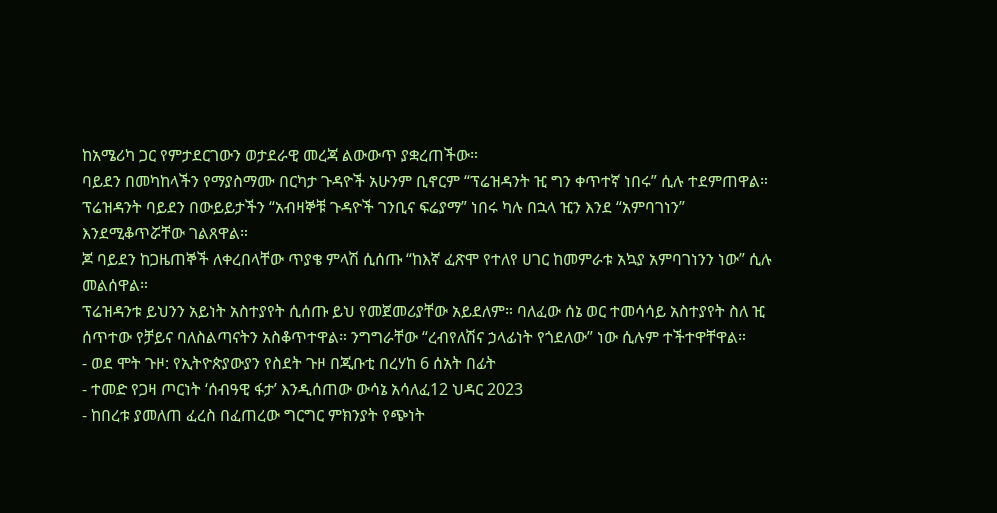ከአሜሪካ ጋር የምታደርገውን ወታደራዊ መረጃ ልውውጥ ያቋረጠችው።
ባይደን በመካከላችን የማያስማሙ በርካታ ጉዳዮች አሁንም ቢኖርም “ፕሬዝዳንት ዢ ግን ቀጥተኛ ነበሩ” ሲሉ ተደምጠዋል።
ፕሬዝዳንት ባይደን በውይይታችን “አብዛኞቹ ጉዳዮች ገንቢና ፍሬያማ” ነበሩ ካሉ በኋላ ዢን እንደ “አምባገነን” እንደሚቆጥሯቸው ገልጸዋል።
ጆ ባይደን ከጋዜጠኞች ለቀረበላቸው ጥያቄ ምላሽ ሲሰጡ “ከእኛ ፈጽሞ የተለየ ሀገር ከመምራቱ አኳያ አምባገነንን ነው” ሲሉ መልሰዋል።
ፕሬዝዳንቱ ይህንን አይነት አስተያየት ሲሰጡ ይህ የመጀመሪያቸው አይደለም። ባለፈው ሰኔ ወር ተመሳሳይ አስተያየት ስለ ዢ ሰጥተው የቻይና ባለስልጣናትን አስቆጥተዋል። ንግግራቸው “ረብየለሽና ኃላፊነት የጎደለው” ነው ሲሉም ተችተዋቸዋል።
- ወደ ሞት ጉዞ: የኢትዮጵያውያን የስደት ጉዞ በጂቡቲ በረሃከ 6 ሰአት በፊት
- ተመድ የጋዛ ጦርነት ‘ሰብዓዊ ፋታ’ እንዲሰጠው ውሳኔ አሳለፈ12 ህዳር 2023
- ከበረቱ ያመለጠ ፈረስ በፈጠረው ግርግር ምክንያት የጭነት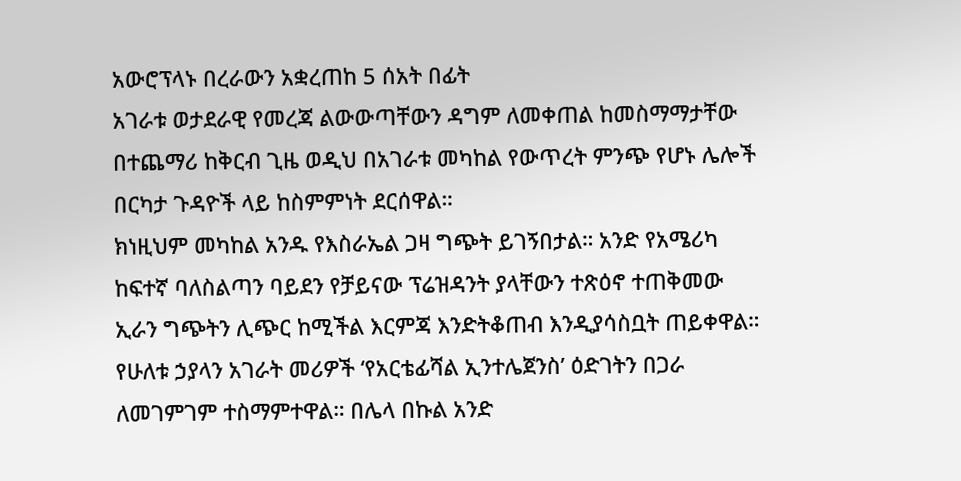አውሮፕላኑ በረራውን አቋረጠከ 5 ሰአት በፊት
አገራቱ ወታደራዊ የመረጃ ልውውጣቸውን ዳግም ለመቀጠል ከመስማማታቸው በተጨማሪ ከቅርብ ጊዜ ወዲህ በአገራቱ መካከል የውጥረት ምንጭ የሆኑ ሌሎች በርካታ ጉዳዮች ላይ ከስምምነት ደርሰዋል።
ክነዚህም መካከል አንዱ የእስራኤል ጋዛ ግጭት ይገኝበታል። አንድ የአሜሪካ ከፍተኛ ባለስልጣን ባይደን የቻይናው ፕሬዝዳንት ያላቸውን ተጽዕኖ ተጠቅመው ኢራን ግጭትን ሊጭር ከሚችል እርምጃ እንድትቆጠብ እንዲያሳስቧት ጠይቀዋል።
የሁለቱ ኃያላን አገራት መሪዎች ‘የአርቴፊሻል ኢንተሌጀንስ’ ዕድገትን በጋራ ለመገምገም ተስማምተዋል። በሌላ በኩል አንድ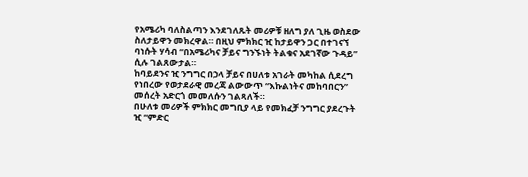የአሜሪካ ባለስልጣን እንደገለጹት መሪዎቹ ዘለግ ያለ ጊዜ ወስደው ስለታይዋን መክረዋል። በዚህ ምክክር ዢ ከታይዋን ጋር በተገናኘ ባነሱት ሃሳብ “በአሜሪካና ቻይና ግንኙነት ትልቁና አደገኛው ጉዳይ” ሲሉ ገልጸውታል።
ከባይደንና ዢ ንግግር በኃላ ቻይና በሀለቱ አገራት መካከል ሲደረግ የነበረው የወታደራዊ መረጃ ልውውጥ “እኩልነትና መከባበርን” መሰረት አድርጎ መመለሱን ገልጻለች።
በሁለቱ መሪዎች ምክክር መግቢያ ላይ የመክፈቻ ንግግር ያደረጉት ዢ “ምድር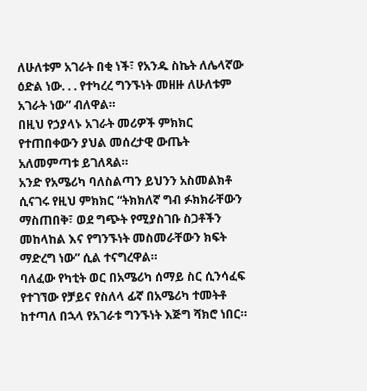ለሁለቱም አገራት በቂ ነች፣ የአንዱ ስኬት ለሌላኛው ዕድል ነው. . . የተካረረ ግንኙነት መዘዙ ለሁለቱም አገራት ነው” ብለዋል።
በዚህ የኃያላኑ አገራት መሪዎች ምክክር የተጠበቀውን ያህል መሰረታዊ ውጤት አለመምጣቱ ይገለጻል።
አንድ የአሜሪካ ባለስልጣን ይህንን አስመልክቶ ሲናገሩ የዚህ ምክክር “ትክክለኛ ግብ ፉክክራቸውን ማስጠበቅ፣ ወደ ግጭት የሚያስገቡ ስጋቶችን መከላከል እና የግንኙነት መስመራቸውን ክፍት ማድረግ ነው” ሲል ተናግረዋል።
ባለፈው የካቲት ወር በአሜሪካ ሰማይ ስር ሲንሳፈፍ የተገኘው የቻይና የስለላ ፊኛ በአሜሪካ ተመትቶ ከተጣለ በኋላ የአገራቱ ግንኙነት እጅግ ሻክሮ ነበር።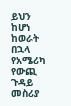ይህን ከሆነ ከወራት በኋላ የአሜሪካ የውጪ ጉዳይ መስሪያ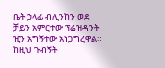ቤት ኃላፊ ብሊንከን ወደ ቻይን አምርተው ፕሬዝዳንት ዢን አግኝተው አነጋግረዋል።
ከዚህ ጉብኝት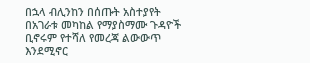በኋላ ብሊንከን በሰጡት አስተያየት በአገራቱ መካከል የማያስማሙ ጉዳዮች ቢኖሩም የተሻለ የመረጃ ልውውጥ እንደሚኖር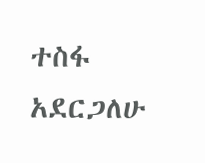ተስፋ አደርጋለሁ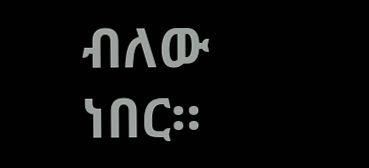ብለው ነበር።